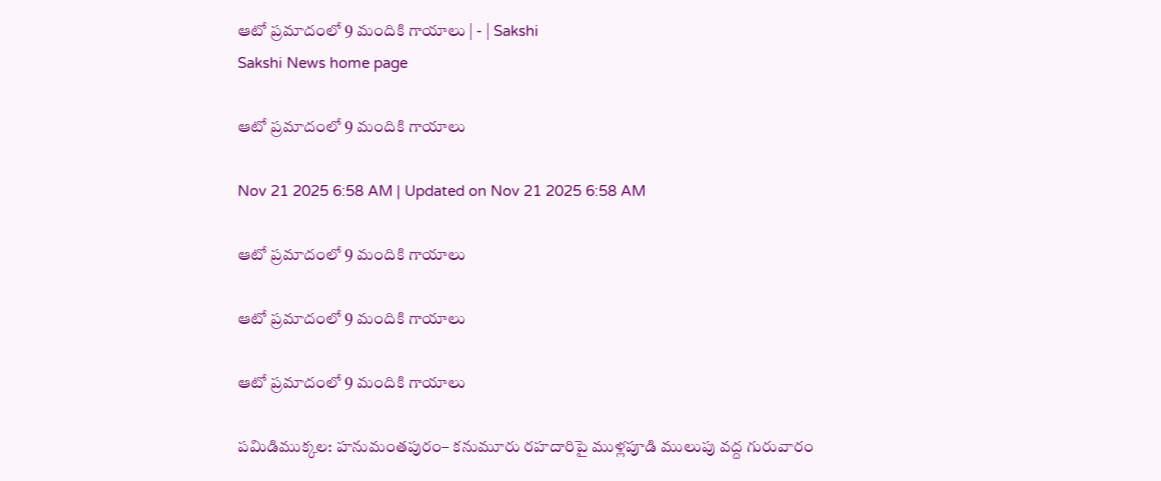ఆటో ప్రమాదంలో 9 మందికి గాయాలు | - | Sakshi
Sakshi News home page

ఆటో ప్రమాదంలో 9 మందికి గాయాలు

Nov 21 2025 6:58 AM | Updated on Nov 21 2025 6:58 AM

ఆటో ప్రమాదంలో 9 మందికి గాయాలు

ఆటో ప్రమాదంలో 9 మందికి గాయాలు

ఆటో ప్రమాదంలో 9 మందికి గాయాలు

పమిడిముక్కల: హనుమంతపురం– కనుమూరు రహదారిపై ముళ్లపూడి ములుపు వద్ద గురువారం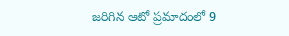జరిగిన ఆటో ప్రమాదంలో 9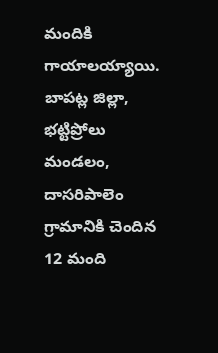మందికి గాయాలయ్యాయి. బాపట్ల జిల్లా, భట్టిప్రోలు మండలం, దాసరిపాలెం గ్రామానికి చెందిన 12 మంది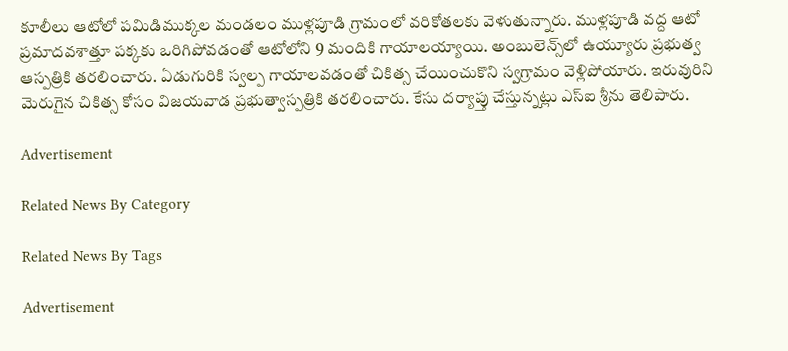కూలీలు ఆటోలో పమిడిముక్కల మండలం ముళ్లపూడి గ్రామంలో వరికోతలకు వెళుతున్నారు. ముళ్లపూడి వద్ద ఆటో ప్రమాదవశాత్తూ పక్కకు ఒరిగిపోవడంతో ఆటోలోని 9 మందికి గాయాలయ్యాయి. అంబులెన్స్‌లో ఉయ్యూరు ప్రభుత్వ ఆస్పత్రికి తరలించారు. ఏడుగురికి స్వల్ప గాయాలవడంతో చికిత్స చేయించుకొని స్వగ్రామం వెళ్లిపోయారు. ఇరువురిని మెరుగైన చికిత్స కోసం విజయవాడ ప్రభుత్వాస్పత్రికి తరలించారు. కేసు దర్యాప్తు చేస్తున్నట్లు ఎస్‌ఐ శ్రీను తెలిపారు.

Advertisement

Related News By Category

Related News By Tags

Advertisement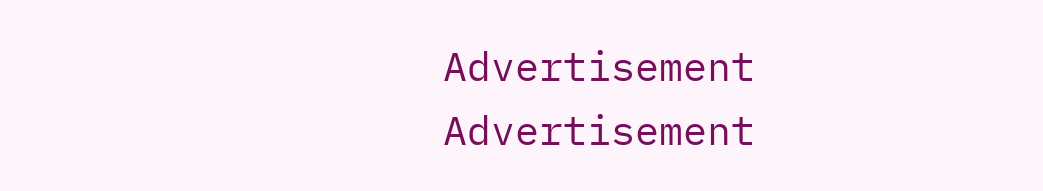Advertisement
Advertisement